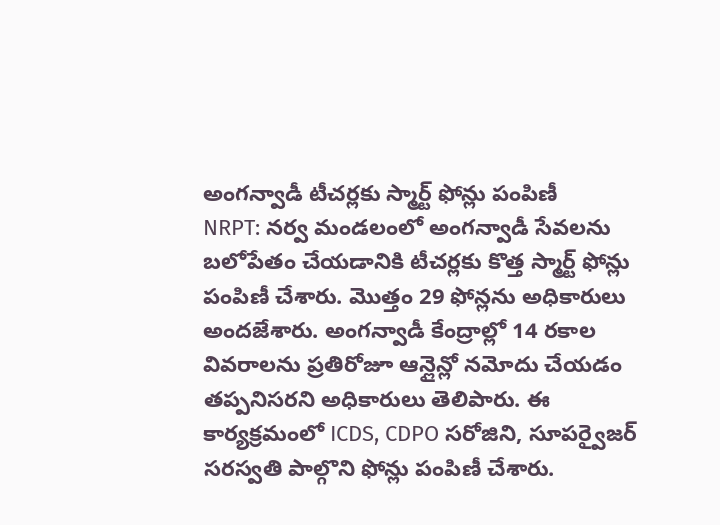అంగన్వాడీ టీచర్లకు స్మార్ట్ ఫోన్లు పంపిణీ
NRPT: నర్వ మండలంలో అంగన్వాడీ సేవలను బలోపేతం చేయడానికి టీచర్లకు కొత్త స్మార్ట్ ఫోన్లు పంపిణీ చేశారు. మొత్తం 29 ఫోన్లను అధికారులు అందజేశారు. అంగన్వాడీ కేంద్రాల్లో 14 రకాల వివరాలను ప్రతిరోజూ ఆన్లైన్లో నమోదు చేయడం తప్పనిసరని అధికారులు తెలిపారు. ఈ కార్యక్రమంలో ICDS, CDPO సరోజిని, సూపర్వైజర్ సరస్వతి పాల్గొని ఫోన్లు పంపిణీ చేశారు.